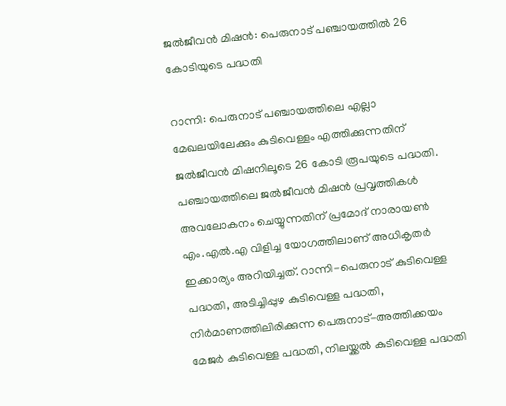ജൽജീവൻ മിഷൻ: പെരുനാട് പഞ്ചായത്തിൽ 26 കോടിയുടെ പദ്ധതി

റാന്നി: പെരുനാട് പഞ്ചായത്തിലെ എല്ലാ മേഖലയിലേക്കും കുടിവെള്ളം എത്തിക്കുന്നതിന് ജൽജീവൻ മിഷനിലൂടെ 26 കോടി രൂപയുടെ പദ്ധതി. പഞ്ചായത്തിലെ ജൽജീവൻ മിഷൻ പ്രവൃത്തികൾ അവലോകനം ചെയ്യുന്നതിന് പ്രമോദ് നാരായൺ എം.എൽ.എ വിളിച്ച യോഗത്തിലാണ് അധികൃതർ ഇക്കാര്യം അറിയിച്ചത്. റാന്നി-പെരുനാട് കുടിവെള്ള പദ്ധതി, അടിച്ചിപ്പുഴ കുടിവെള്ള പദ്ധതി, നിർമാണത്തിലിരിക്കുന്ന പെരുനാട്-അത്തിക്കയം മേജർ കുടിവെള്ള പദ്ധതി, നിലയ്ക്കൽ കുടിവെള്ള പദ്ധതി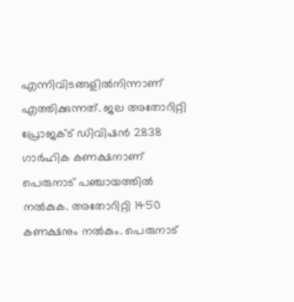എന്നിവിടങ്ങളിൽനിന്നാണ് എത്തിക്കുന്നത്. ജല അതോറിറ്റി പ്രോജക്ട് ഡിവിഷൻ 2838 ഗാർഹിക കണക്ഷനാണ് പെരുനാട് പഞ്ചായത്തിൽ നൽകുക. അതോറിറ്റി 1450 കണക്ഷനും നൽകും. പെരുനാട്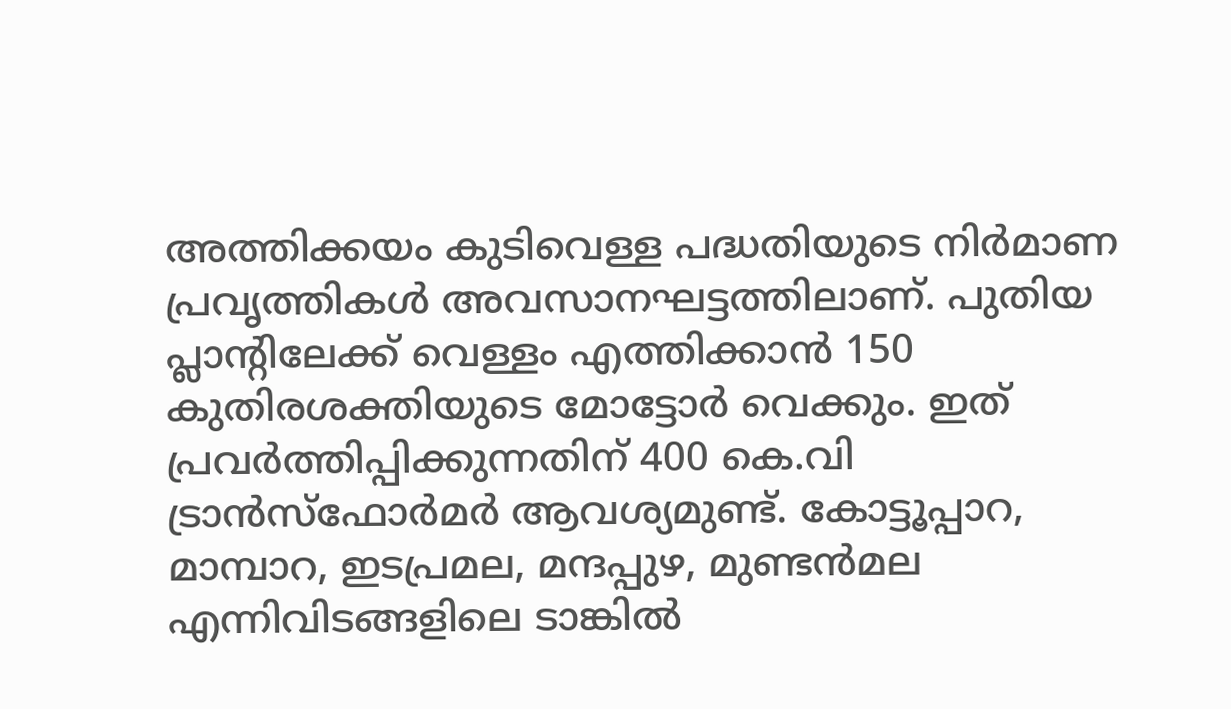അത്തിക്കയം കുടിവെള്ള പദ്ധതിയുടെ നിർമാണ പ്രവൃത്തികൾ അവസാനഘട്ടത്തിലാണ്. പുതിയ പ്ലാന്‍റിലേക്ക് വെള്ളം എത്തിക്കാൻ 150 കുതിരശക്തിയുടെ മോട്ടോർ വെക്കും. ഇത് പ്രവർത്തിപ്പിക്കുന്നതിന് 400 കെ.വി ട്രാൻസ്ഫോർമർ ആവശ്യമുണ്ട്. കോട്ടൂപ്പാറ, മാമ്പാറ, ഇടപ്രമല, മന്ദപ്പുഴ, മുണ്ടൻമല എന്നിവിടങ്ങളിലെ ടാങ്കിൽ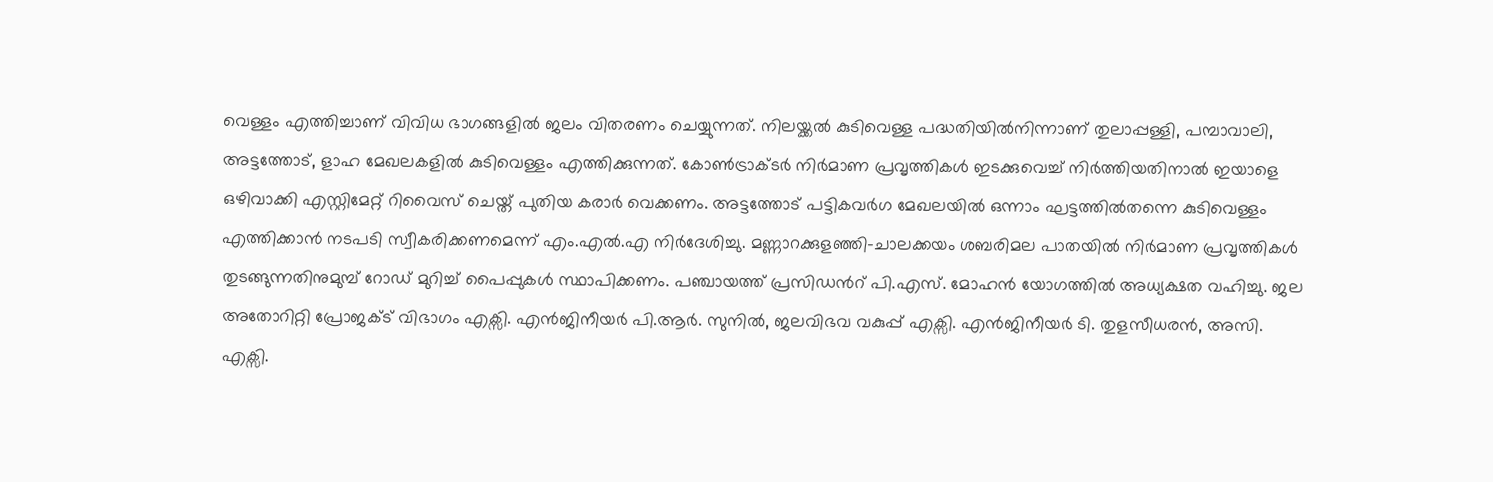വെള്ളം എത്തിച്ചാണ് വിവിധ ഭാഗങ്ങളിൽ ജലം വിതരണം ചെയ്യുന്നത്. നിലയ്ക്കൽ കുടിവെള്ള പദ്ധതിയിൽനിന്നാണ് തുലാപ്പള്ളി, പമ്പാവാലി, അട്ടത്തോട്, ളാഹ മേഖലകളിൽ കുടിവെള്ളം എത്തിക്കുന്നത്. കോൺട്രാക്ടർ നിർമാണ പ്രവൃത്തികൾ ഇടക്കുവെച്ച് നിർത്തിയതിനാൽ ഇയാളെ ഒഴിവാക്കി എസ്റ്റിമേറ്റ് റിവൈസ് ചെയ്ത് പുതിയ കരാർ വെക്കണം. അട്ടത്തോട് പട്ടികവർഗ മേഖലയിൽ ഒന്നാം ഘട്ടത്തിൽതന്നെ കുടിവെള്ളം എത്തിക്കാൻ നടപടി സ്വീകരിക്കണമെന്ന് എം.എൽ.എ നിർദേശിച്ചു. മണ്ണാറക്കുളഞ്ഞി-ചാലക്കയം ശബരിമല പാതയിൽ നിർമാണ പ്രവൃത്തികൾ തുടങ്ങുന്നതിനുമുമ്പ് റോഡ് മുറിച്ച് പൈപ്പുകൾ സ്ഥാപിക്കണം. പഞ്ചായത്ത് പ്രസിഡന്‍റ് പി.എസ്. മോഹൻ യോഗത്തിൽ അധ്യക്ഷത വഹിച്ചു. ജല അതോറിറ്റി പ്രോജക്ട് വിഭാഗം എക്സി. എൻജിനീയർ പി.ആർ. സുനിൽ, ജലവിഭവ വകുപ്പ് എക്സി. എൻജിനീയർ ടി. തുളസീധരൻ, അസി. എക്സി.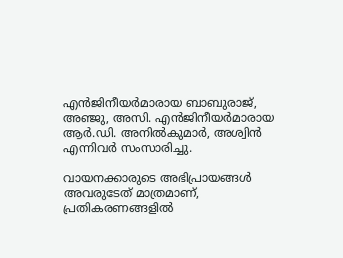എൻജിനീയർമാരായ ബാബുരാജ്, അഞ്ജു, അസി. എൻജിനീയർമാരായ ആർ.ഡി. അനിൽകുമാർ, അശ്വിൻ എന്നിവർ സംസാരിച്ചു.

വായനക്കാരുടെ അഭിപ്രായങ്ങള്‍ അവരുടേത് മാത്രമാണ്, പ്രതികരണങ്ങളിൽ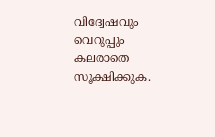വിദ്വേഷവും വെറുപ്പും കലരാതെ സൂക്ഷിക്കുക.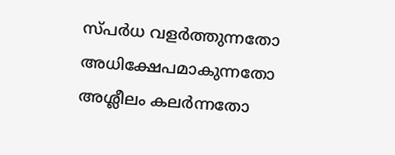സ്പർധ വളർത്തുന്നതോ അധിക്ഷേപമാകുന്നതോ അശ്ലീലം കലർന്നതോ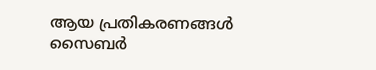ആയ പ്രതികരണങ്ങൾ സൈബർ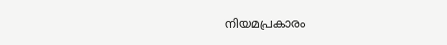നിയമപ്രകാരം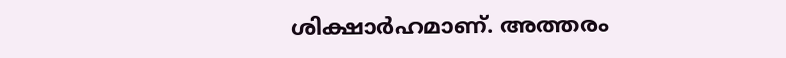ശിക്ഷാർഹമാണ്. അത്തരം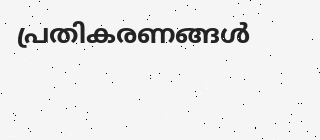പ്രതികരണങ്ങൾ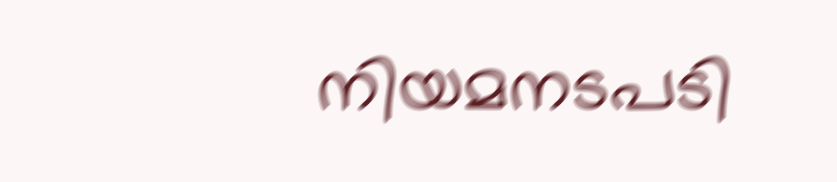നിയമനടപടി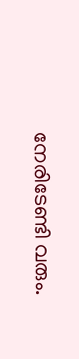നേരിടേണ്ടി വരും.